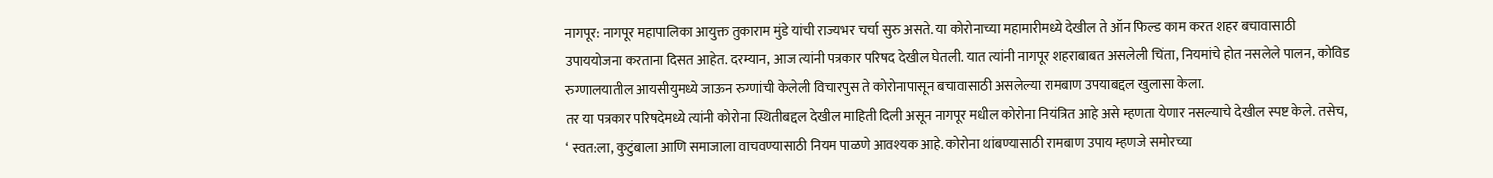नागपूर: नागपूर महापालिका आयुक्त तुकाराम मुंडे यांची राज्यभर चर्चा सुरु असते. या कोरोनाच्या महामारीमध्ये देखील ते ऑन फिल्ड काम करत शहर बचावासाठी उपाययोजना करताना दिसत आहेत. दरम्यान, आज त्यांनी पत्रकार परिषद देखील घेतली. यात त्यांनी नागपूर शहराबाबत असलेली चिंता, नियमांचे होत नसलेले पालन, कोविड रुग्णालयातील आयसीयुमध्ये जाऊन रुग्णांची केलेली विचारपुस ते कोरोनापासून बचावासाठी असलेल्या रामबाण उपयाबद्दल खुलासा केला.
तर या पत्रकार परिषदेमध्ये त्यांनी कोरोना स्थितीबद्दल देखील माहिती दिली असून नागपूर मधील कोरोना नियंत्रित आहे असे म्हणता येणार नसल्याचे देखील स्पष्ट केले. तसेच, ‘ स्वत:ला, कुटुंबाला आणि समाजाला वाचवण्यासाठी नियम पाळणे आवश्यक आहे. कोरोना थांबण्यासाठी रामबाण उपाय म्हणजे समोरच्या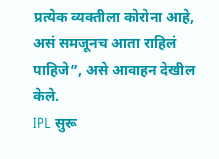प्रत्येक व्यक्तीला कोरोना आहे, असं समजूनच आता राहिलं पाहिजे”, असे आवाहन देखील केले.
IPL सुरू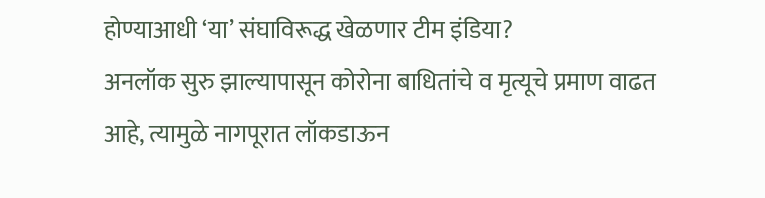होण्याआधी ‘या’ संघाविरूद्ध खेळणार टीम इंडिया?
अनलॉक सुरु झाल्यापासून कोरोना बाधितांचे व मृत्यूचे प्रमाण वाढत आहे, त्यामुळे नागपूरात लॉकडाऊन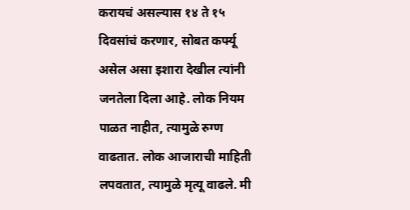करायचं असल्यास १४ ते १५ दिवसांचं करणार, सोबत कर्फ्यू असेल असा इशारा देखील त्यांनी जनतेला दिला आहे. लोक नियम पाळत नाहीत, त्यामुळे रुग्ण वाढतात. लोक आजाराची माहिती लपवतात, त्यामुळे मृत्यू वाढले. मी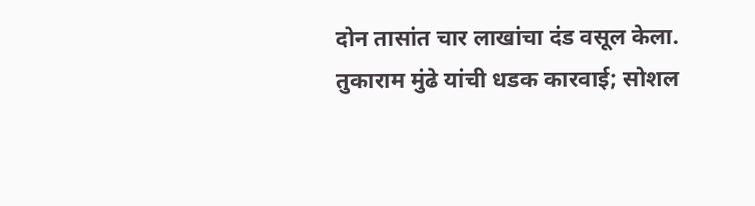दोन तासांत चार लाखांचा दंड वसूल केला.
तुकाराम मुंढे यांची धडक कारवाई; सोशल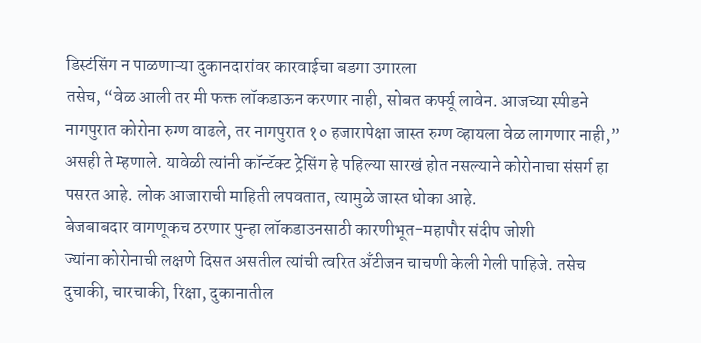डिस्टंसिंग न पाळणाऱ्या दुकानदारांवर कारवाईचा बडगा उगारला
तसेच, “वेळ आली तर मी फक्त लॉकडाऊन करणार नाही, सोबत कर्फ्यू लावेन. आजच्या स्पीडने नागपुरात कोरोना रुग्ण वाढले, तर नागपुरात १० हजारापेक्षा जास्त रुग्ण व्हायला वेळ लागणार नाही,” असही ते म्हणाले. यावेळी त्यांनी कॉन्टॅक्ट ट्रेसिंग हे पहिल्या सारखं होत नसल्याने कोरोनाचा संसर्ग हा पसरत आहे. लोक आजाराची माहिती लपवतात, त्यामुळे जास्त धोका आहे.
बेजबाबदार वागणूकच ठरणार पुन्हा लॉकडाउनसाठी कारणीभूत-महापौर संदीप जोशी
ज्यांना कोरोनाची लक्षणे दिसत असतील त्यांची त्वरित अँटीजन चाचणी केली गेली पाहिजे. तसेच दुचाकी, चारचाकी, रिक्षा, दुकानातील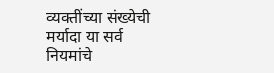व्यक्तींच्या संख्येची मर्यादा या सर्व नियमांचे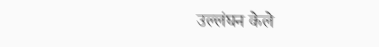उल्लंघन केले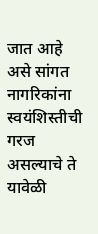जात आहे असे सांगत नागरिकांना स्वयंशिस्तीची गरज असल्याचे ते यावेळी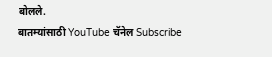बोलले.
बातम्यांसाठी YouTube चॅनेल Subscribe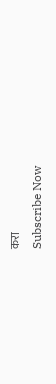करा
Subscribe Now